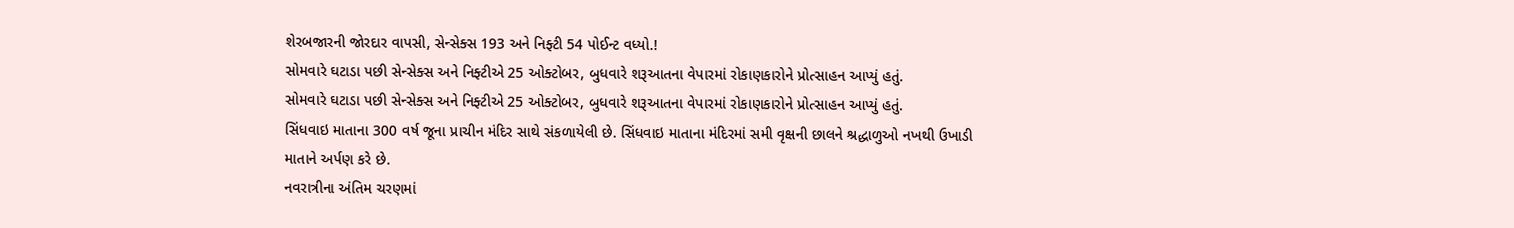શેરબજારની જોરદાર વાપસી, સેન્સેક્સ 193 અને નિફ્ટી 54 પોઈન્ટ વધ્યો.!
સોમવારે ઘટાડા પછી સેન્સેક્સ અને નિફ્ટીએ 25 ઓક્ટોબર, બુધવારે શરૂઆતના વેપારમાં રોકાણકારોને પ્રોત્સાહન આપ્યું હતું.
સોમવારે ઘટાડા પછી સેન્સેક્સ અને નિફ્ટીએ 25 ઓક્ટોબર, બુધવારે શરૂઆતના વેપારમાં રોકાણકારોને પ્રોત્સાહન આપ્યું હતું.
સિંધવાઇ માતાના 300 વર્ષ જૂના પ્રાચીન મંદિર સાથે સંકળાયેલી છે. સિંધવાઇ માતાના મંદિરમાં સમી વૃક્ષની છાલને શ્રદ્ધાળુઓ નખથી ઉખાડી માતાને અર્પણ કરે છે.
નવરાત્રીના અંતિમ ચરણમાં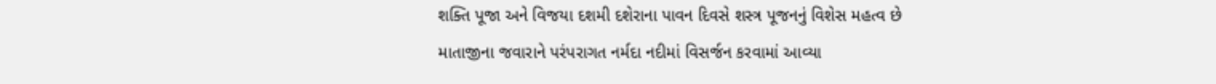શક્તિ પૂજા અને વિજયા દશમી દશેરાના પાવન દિવસે શસ્ત્ર પૂજનનું વિશેસ મહત્વ છે
માતાજીના જવારાને પરંપરાગત નર્મદા નદીમાં વિસર્જન કરવામાં આવ્યા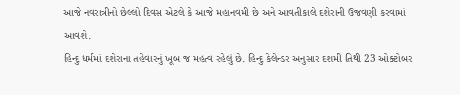આજે નવરાત્રીનો છેલ્લો દિવસ એટલે કે આજે મહાનવમી છે અને આવતીકાલે દશેરાની ઉજવણી કરવામાં આવશે.
હિન્દુ ધર્મમાં દશેરાના તહેવારનું ખૂબ જ મહત્વ રહેલું છે. હિન્દુ કેલેન્ડર અનુસાર દશમી તિથી 23 ઓક્ટોબર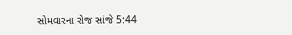સોમવારના રોજ સાંજે 5:44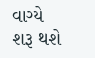વાગ્યે શરૂ થશે